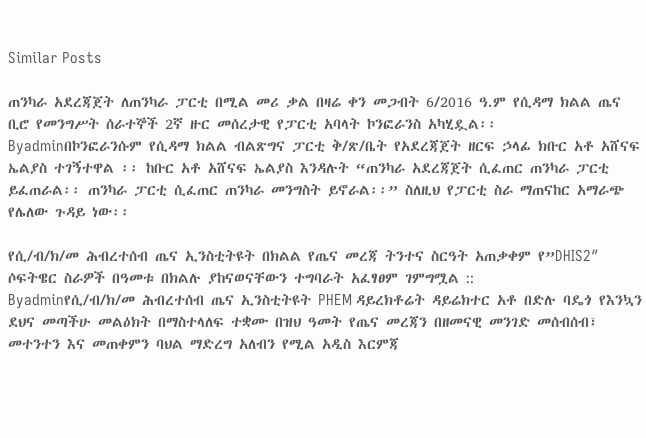Similar Posts

ጠንካራ አደረጃጀት ለጠንካራ ፓርቲ በሚል መሪ ቃል በዛሬ ቀን መጋብት 6/2016 ዓ.ም የሲዳማ ክልል ጤና ቢሮ የመንግሥት ሰራተኞች 2ኛ ዙር መሰረታዊ የፓርቲ አባላት ኮንፎራንስ አካሂዷል፡፡
Byadminበኮንፎራንሱም የሲዳማ ክልል ብልጽግና ፓርቲ ቅ/ጽ/ቤት የአደረጃጀት ዘርፍ ኃላፊ ክቡር አቶ አሸናፍ ኤልያስ ተገኝተዋል ፡፡ ከቡር አቶ አሸናፍ ኤልያስ እንዳሉት “ጠንካራ አደረጃጀት ሲፈጠር ጠንካራ ፓርቲ ይፈጠራል፡፡ ጠንካራ ፓርቲ ሲፈጠር ጠንካራ መንግስት ይኖራል፡፡” ስለዚህ የፓርቲ ስራ ማጠናከር አማራጭ የሌለው ጉዳይ ነው፡፡

የሲ/ብ/ክ/መ ሕብረተሰብ ጤና ኢንስቲትዩት በክልል የጤና መረጃ ትንተና ስርዓት አጠቃቀም የ”DHIS2″ ሶፍትዌር ስራዎች በዓመቱ በክልሉ ያከናወናቸውን ተግባራት አፈፃፀም ገምግሟል ::
Byadminየሲ/ብ/ክ/መ ሕብረተሰብ ጤና ኢንስቲትዩት PHEM ዳይረክቶሬት ዳይሬክተር አቶ በድሉ ባዴጎ የእንኳን ደህና መጣችሁ መልዕክት በማስተላለፍ ተቋሙ በዝህ ዓመት የጤና መረጃን በዘመናዊ መንገድ መሰብሰብ፣ መተንተን እና መጠቀምን ባህል ማድረግ አለብን የሚል አዲስ እርምጃ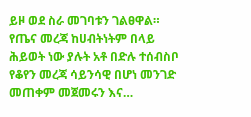ይዞ ወደ ስራ መገባቱን ገልፀዋል። የጤና መረጃ ከሀብትነትም በላይ ሕይወት ነው ያሉት አቶ በድሉ ተሰብስቦ የቆየን መረጃ ሳይንሳዊ በሆነ መንገድ መጠቀም መጀመሩን እና…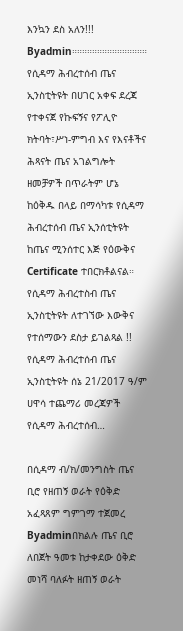እንኳን ደስ አለን!!!
Byadmin።።።።።።።።።።።።።።። የሲዳማ ሕብረተሰብ ጤና ኢንስቲትዩት በሀገር አቀፍ ደረጃ የተቀናጀ የኩፍኝና የፖሊዮ ክትባት፣ሥነ-ምግብ እና የእናቶችና ሕጻናት ጤና አገልግሎት ዘመቻዎች በጥራትም ሆኔ ከዕቅዱ በላይ በማሳካቱ የሲዳማ ሕብረተሰብ ጤና ኢንሰቲትዩት ከጤና ሚንሰተር እጅ የዕውቅና Certificate ተበርክቶልናል። የሲዳማ ሕብረተስብ ጤና ኢንስቲትዩት ለተገኘው እውቅና የተሰማውን ደስታ ይገልጻል !! የሲዳማ ሕብረተሰብ ጤና ኢንስቲትዩት ሰኔ 21/2017 ዓ/ም ሀዋሳ ተጨማሪ መረጃዎች የሲዳማ ሕብረተሰብ…

በሲዳማ ብ/ክ/መንግስት ጤና ቢሮ የዘጠኝ ወራት የዕቅድ አፈጻጸም ግምገማ ተጀመረ
Byadminበክልሉ ጤና ቢሮ ለበጀት ዓመቱ ከታቀደው ዕቅድ መነሻ ባለፉት ዘጠኝ ወራት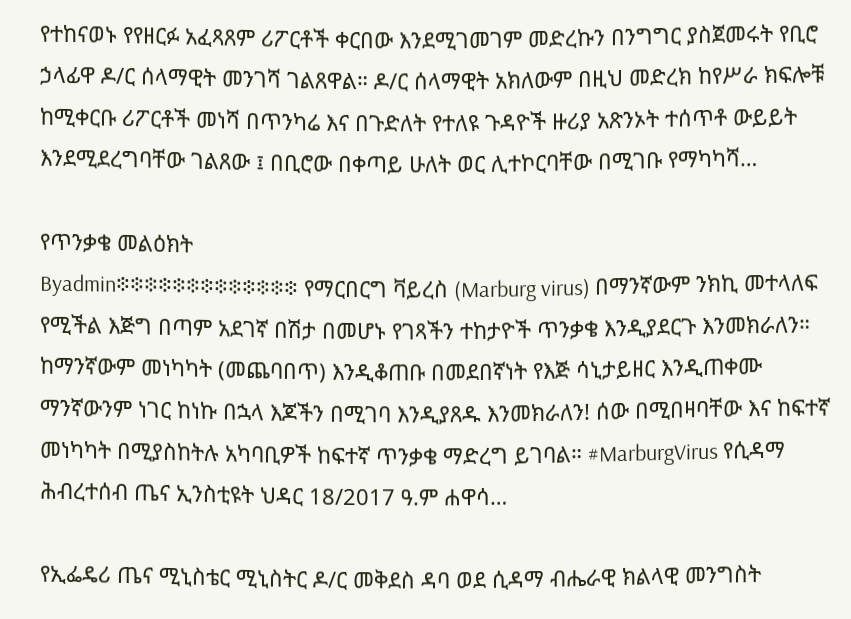የተከናወኑ የየዘርፉ አፈጻጸም ሪፖርቶች ቀርበው እንደሚገመገም መድረኩን በንግግር ያስጀመሩት የቢሮ ኃላፊዋ ዶ/ር ሰላማዊት መንገሻ ገልጸዋል። ዶ/ር ሰላማዊት አክለውም በዚህ መድረክ ከየሥራ ክፍሎቹ ከሚቀርቡ ሪፖርቶች መነሻ በጥንካሬ እና በጉድለት የተለዩ ጉዳዮች ዙሪያ አጽንኦት ተሰጥቶ ውይይት እንደሚደረግባቸው ገልጸው ፤ በቢሮው በቀጣይ ሁለት ወር ሊተኮርባቸው በሚገቡ የማካካሻ…

የጥንቃቄ መልዕክት
Byadmin፨፨፨፨፨፨፨፨፨፨፨፨፨ የማርበርግ ቫይረስ (Marburg virus) በማንኛውም ንክኪ መተላለፍ የሚችል እጅግ በጣም አደገኛ በሽታ በመሆኑ የገጻችን ተከታዮች ጥንቃቄ እንዲያደርጉ እንመክራለን። ከማንኛውም መነካካት (መጨባበጥ) እንዲቆጠቡ በመደበኛነት የእጅ ሳኒታይዘር እንዲጠቀሙ ማንኛውንም ነገር ከነኩ በኋላ እጆችን በሚገባ እንዲያጸዱ እንመክራለን! ሰው በሚበዛባቸው እና ከፍተኛ መነካካት በሚያስከትሉ አካባቢዎች ከፍተኛ ጥንቃቄ ማድረግ ይገባል። #MarburgVirus የሲዳማ ሕብረተሰብ ጤና ኢንስቲዩት ህዳር 18/2017 ዓ.ም ሐዋሳ…

የኢፌዴሪ ጤና ሚኒስቴር ሚኒስትር ዶ/ር መቅደስ ዳባ ወደ ሲዳማ ብሔራዊ ክልላዊ መንግስት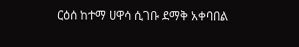ርዕሰ ከተማ ሀዋሳ ሲገቡ ደማቅ አቀባበል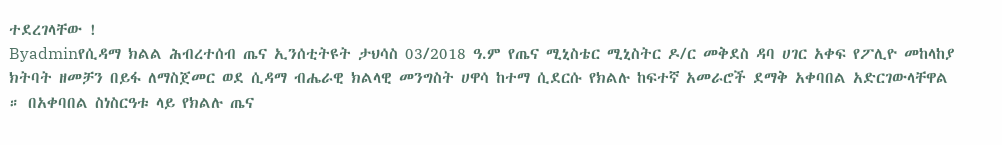ተደረገላቸው !
Byadminየሲዳማ ክልል ሕብረተሰብ ጤና ኢንሰቲትዩት ታህሳስ 03/2018 ዓ.ም የጤና ሚኒስቴር ሚኒስትር ዶ/ር መቅደስ ዳባ ሀገር አቀፍ የፖሊዮ መከላከያ ክትባት ዘመቻን በይፋ ለማስጀመር ወደ ሲዳማ ብሔራዊ ክልላዊ መንግስት ሀዋሳ ከተማ ሲደርሱ የክልሉ ከፍተኛ አመራሮች ደማቅ አቀባበል አድርገውላቸዋል ። በአቀባበል ስነስርዓቱ ላይ የክልሉ ጤና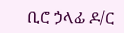ቢሮ ኃላፊ ዶ/ር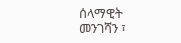ሰላማዊት መንገሻን ፣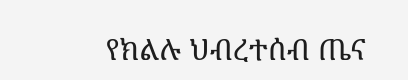የክልሉ ህብረተሰብ ጤና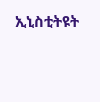ኢኒስቲትዩት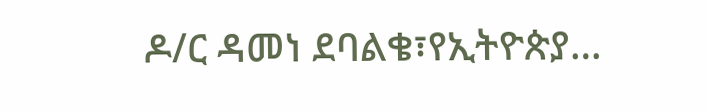ዶ/ር ዳመነ ደባልቄ፣የኢትዮጵያ…